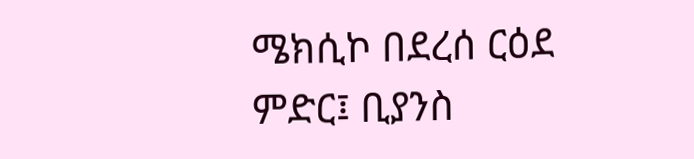ሜክሲኮ በደረሰ ርዕደ ምድር፤ ቢያንስ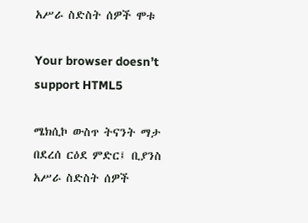አሥራ ስድስት ሰዎች ሞቱ

Your browser doesn’t support HTML5

ሜክሲኮ ውስጥ ትናንት ማታ በደረሰ ርዕደ ምድር፤ ቢያንስ አሥራ ስድስት ሰዎች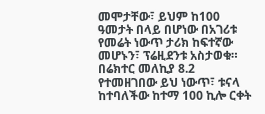መሞታቸው፣ ይህም ከ100 ዓመታት በላይ በሆነው በአገሪቱ የመሬት ነውጥ ታሪክ ከፍተኛው መሆኑን፣ ፕሬዚደንቱ አስታወቁ። በሬክተር መለኪያ 8.2 የተመዘገበው ይህ ነውጥ፣ ቱናላ ከተባለችው ከተማ 100 ኪሎ ርቀት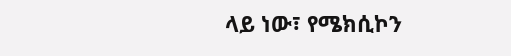ላይ ነው፣ የሜክሲኮን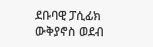ደቡባዊ ፓሲፊክ ውቅያኖስ ወደብ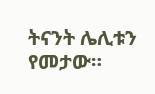ትናንት ሌሊቱን የመታው።